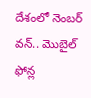దేశంలో నెంబర్ వన్.. మొబైల్ ఫోన్ల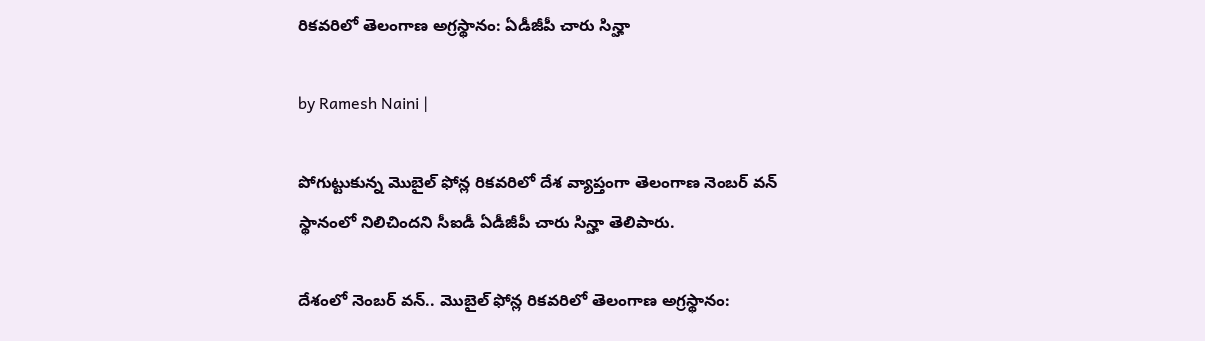రికవరిలో తెలంగాణ అగ్రస్థానం: ఏడీజీపీ చారు సిన్హా

by Ramesh Naini |

పోగుట్టుకున్న మొబైల్ ఫోన్ల రికవరిలో దేశ వ్యాప్తంగా తెలంగాణ నెంబర్ వన్ స్థానంలో నిలిచిందని సీఐడీ ఏడీజీపీ చారు సిన్హా తెలిపారు.

దేశంలో నెంబర్ వన్.. మొబైల్ ఫోన్ల రికవరిలో తెలంగాణ అగ్రస్థానం: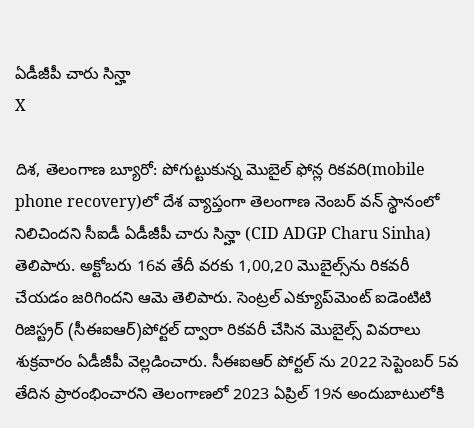ఏడీజీపీ చారు సిన్హా
X

దిశ, తెలంగాణ బ్యూరో: పోగుట్టుకున్న మొబైల్ ఫోన్ల రికవరి(mobile phone recovery)లో దేశ వ్యాప్తంగా తెలంగాణ నెంబర్ వన్ స్థానంలో నిలిచిందని సీఐడీ ఏడీజీపీ చారు సిన్హా (CID ADGP Charu Sinha) తెలిపారు. అక్టోబరు 16వ తేదీ వరకు 1,00,20 మొబైల్స్‌ను రికవరీ చేయడం జరిగిందని ఆమె తెలిపారు. సెంట్రల్ ఎక్యూప్‌మెంట్ ఐడెంటిటి రిజిస్ట్రర్ (సీఈఐఆర్)పోర్టల్ ద్వారా రికవరీ చేసిన మొబైల్స్ వివరాలు శుక్రవారం ఏడీజీపీ వెల్లడించారు. సీఈఐఆర్ పోర్టల్ ను 2022 సెప్టెంబర్ 5వ తేదిన ప్రారంభించారని తెలంగాణలో 2023 ఏప్రిల్ 19న అందుబాటులోకి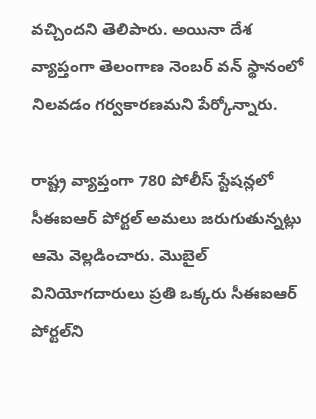వచ్చిందని తెలిపారు. అయినా దేశ వ్యాప్తంగా తెలంగాణ నెంబర్ వన్ స్థానంలో నిలవడం గర్వకారణమని పేర్కోన్నారు.

రాష్ట్ర వ్యాప్తంగా 780 పోలీస్ స్టేషన్లలో సీఈఐఆర్ పోర్టల్ అమలు జరుగుతున్నట్లు ఆమె వెల్లడించారు. మొబైల్ వినియోగదారులు ప్రతి ఒక్కరు సీఈఐఆర్ పోర్టల్‌ని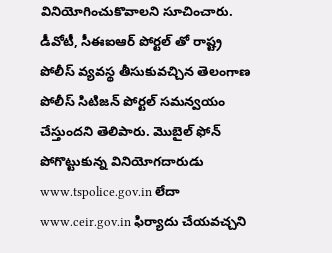వినియోగించుకొవాలని సూచించారు. డీవోటీ, సీఈఐఆర్ పోర్టల్ తో రాష్ట్ర పోలీస్ వ్యవస్థ తీసుకువచ్చిన తెలంగాణ పోలీస్ సిటిజన్ పోర్టల్ సమన్వయం చేస్తుందని తెలిపారు. మొబైల్ ఫోన్ పోగొట్టుకున్న వినియోగదారుడు www.tspolice.gov.in లేదా www.ceir.gov.in ఫిర్యాదు చేయవచ్చని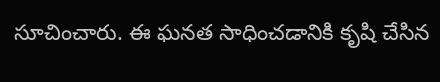సూచించారు. ఈ ఘనత సాధించడానికి కృషి చేసిన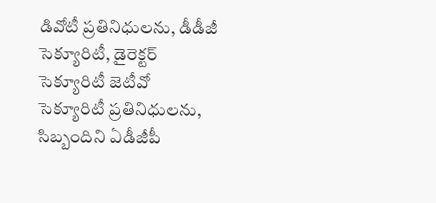డివోటీ ప్రతినిధులను, డీడీజీ సెక్యూరిటీ, డైరెక్టర్ సెక్యూరిటీ జెటీవో సెక్యూరిటీ ప్రతినిధులను, సిబ్బందిని ఏడీజీపీ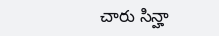చారు సిన్హా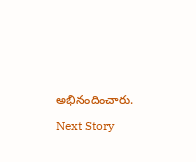అభినందించారు.

Next Story